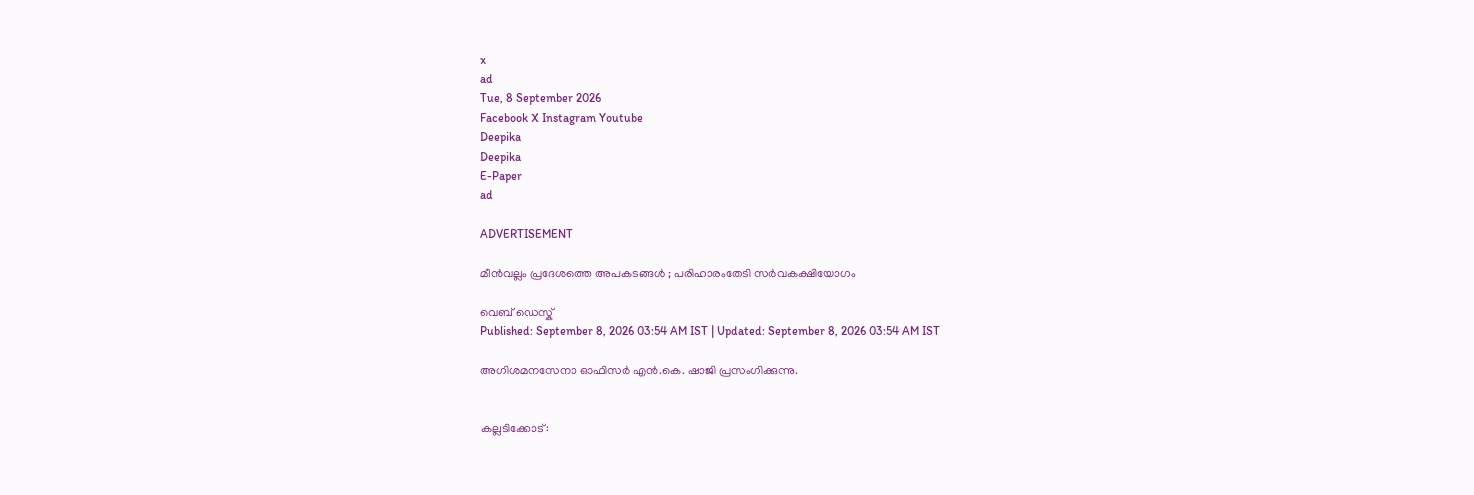x
ad
Tue, 8 September 2026
Facebook X Instagram Youtube
Deepika
Deepika
E-Paper
ad

ADVERTISEMENT

മീൻവല്ലം പ്രദേശത്തെ അപകടങ്ങൾ ; പരിഹാരംതേടി സർവകക്ഷിയോഗം

വെബ് ഡെസ്ക്
Published: September 8, 2026 03:54 AM IST | Updated: September 8, 2026 03:54 AM IST

അഗിശമനസേനാ ഓഫിസർ എൻ.കെ. ഷാജി പ്രസംഗിക്കുന്നു.


കല്ലടിക്കോട്: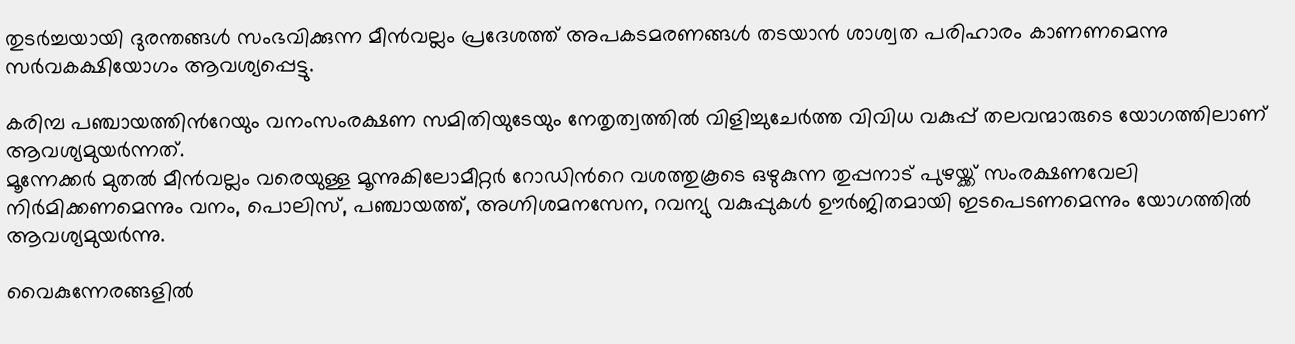തുടർച്ചയായി ദുരന്തങ്ങൾ സംഭവിക്കുന്ന മീൻവല്ലം പ്രദേശത്ത് അപകടമരണങ്ങൾ തടയാൻ ശാശ്വത പരിഹാരം കാണണമെന്നു സർവകക്ഷിയോഗം ആവശ്യപ്പെട്ടു.

കരിമ്പ പഞ്ചായത്തിന്‍റേയും വനംസംരക്ഷണ സമിതിയുടേയും നേതൃത്വത്തിൽ വിളിച്ചുചേർത്ത വിവിധ വകുപ്പ് തലവന്മാരുടെ യോഗത്തിലാണ് ആവശ്യമുയർന്നത്.
മൂന്നേക്കർ മുതൽ മീൻവല്ലം വരെയുള്ള മൂന്നുകിലോമീറ്റർ റോഡിന്‍റെ വശത്തുകൂടെ ഒഴുകുന്ന തുപ്പനാട് പുഴയ്ക്ക് സംരക്ഷണവേലി നിർമിക്കണമെന്നും വനം, പൊലിസ്, പഞ്ചായത്ത്, അഗ്നിശമനസേന, റവന്യു വകുപ്പുകൾ ഊർജിതമായി ഇടപെടണമെന്നും യോഗത്തിൽ ആവശ്യമുയർന്നു.

വൈകുന്നേരങ്ങളിൽ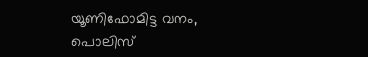യൂണിഫോമിട്ട വനം, പൊലിസ്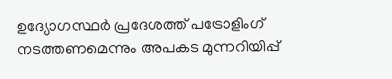ഉദ്യോഗസ്ഥർ പ്രദേശത്ത് പട്രോളിംഗ് നടത്തണമെന്നും അപകട മുന്നറിയിപ്പ്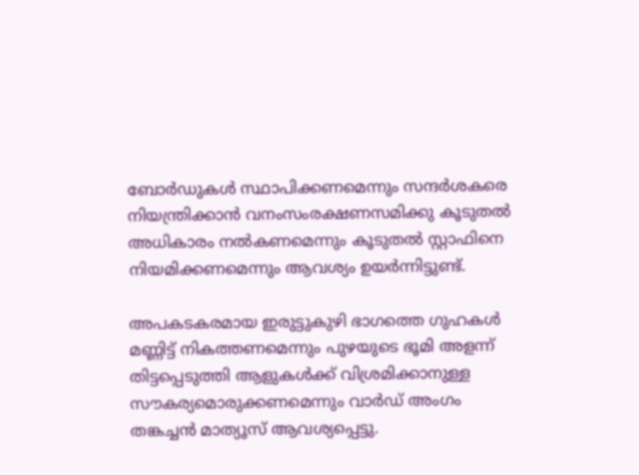ബോർഡുകൾ സ്ഥാപിക്കണമെന്നും സന്ദർശകരെ നിയന്ത്രിക്കാൻ വനംസംരക്ഷണസമിക്കു കൂടുതൽ അധികാരം നൽകണമെന്നും കൂടുതൽ സ്റ്റാഫിനെ നിയമിക്കണമെന്നും ആവശ്യം ഉയർന്നിട്ടുണ്ട്.

അപകടകരമായ ഇരുട്ടുകുഴി ഭാഗത്തെ ഗുഹകൾ മണ്ണിട്ട് നികത്തണമെന്നും പുഴയുടെ ഭൂമി അളന്ന് തിട്ടപ്പെടുത്തി ആളുകൾക്ക് വിശ്രമിക്കാനുള്ള സൗകര്യമൊരുക്കണമെന്നും വാർഡ് അംഗം തങ്കച്ചൻ മാത്യൂസ് ആവശ്യപ്പെട്ടു.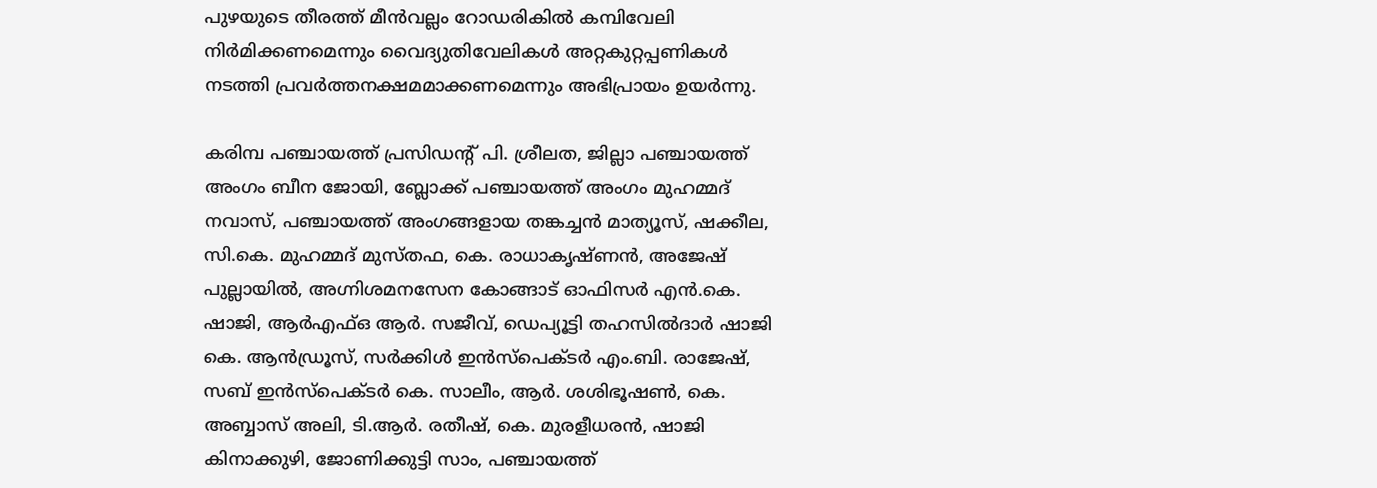പുഴയുടെ തീരത്ത് മീൻവല്ലം റോഡരികിൽ കമ്പിവേലി നിർമിക്കണമെന്നും വൈദ്യുതിവേലികൾ അറ്റകുറ്റപ്പണികൾ നടത്തി പ്രവർത്തനക്ഷമമാക്കണമെന്നും അഭിപ്രായം ഉയർന്നു.

കരിമ്പ പഞ്ചായത്ത് പ്രസിഡന്‍റ് പി. ശ്രീലത, ജില്ലാ പഞ്ചായത്ത് അംഗം ബീന ജോയി, ബ്ലോക്ക് പഞ്ചായത്ത് അംഗം മുഹമ്മദ് നവാസ്, പഞ്ചായത്ത് അംഗങ്ങളായ തങ്കച്ചൻ മാത്യൂസ്, ഷക്കീല, സി.കെ. മുഹമ്മദ് മുസ്തഫ, കെ. രാധാകൃഷ്ണൻ, അജേഷ് പുല്ലായിൽ, അഗ്നിശമനസേന കോങ്ങാട് ഓഫിസർ എൻ.കെ. ഷാജി, ആർഎഫ്ഒ ആർ. സജീവ്, ഡെപ്യൂട്ടി തഹസിൽദാർ ഷാജി കെ. ആൻഡ്രൂസ്, സർക്കിൾ ഇൻസ്പെക്ടർ എം.ബി. രാജേഷ്, സബ് ഇൻസ്പെക്ടർ കെ. സാലീം, ആർ. ശശിഭൂഷൺ, കെ. അബ്ബാസ് അലി, ടി.ആർ. രതീഷ്, കെ. മുരളീധരൻ, ഷാജി കിനാക്കുഴി, ജോണിക്കുട്ടി സാം, പഞ്ചായത്ത്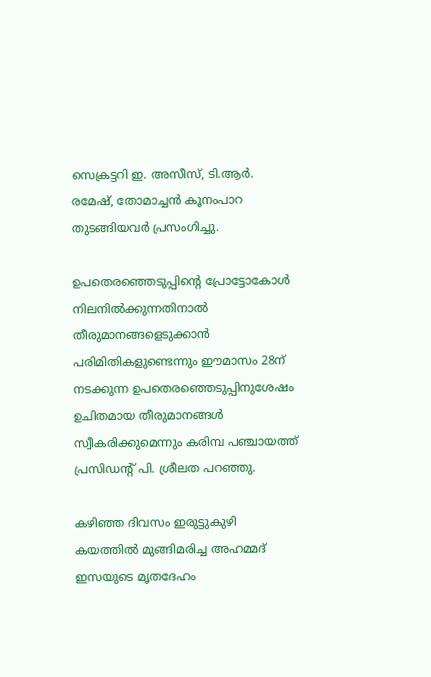സെക്രട്ടറി ഇ. അസീസ്, ടി.ആർ. രമേഷ്, തോമാച്ചൻ കൂനംപാറ തുടങ്ങിയവർ പ്രസംഗിച്ചു.

ഉപതെരഞ്ഞെടുപ്പിന്‍റെ പ്രോട്ടോകോൾ നിലനിൽക്കുന്നതിനാൽ തീരുമാനങ്ങളെടുക്കാൻ പരിമിതികളുണ്ടെന്നും ഈമാസം 28ന് നടക്കുന്ന ഉപതെരഞ്ഞെടുപ്പിനുശേഷം ഉചിതമായ തീരുമാനങ്ങൾ സ്വീകരിക്കുമെന്നും കരിമ്പ പഞ്ചായത്ത് പ്രസിഡന്‍റ് പി. ശ്രീലത പറഞ്ഞു.

കഴിഞ്ഞ ദിവസം ഇരുട്ടുകുഴി കയത്തിൽ മുങ്ങിമരിച്ച അഹമ്മദ് ഇസയുടെ മൃതദേഹം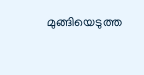മുങ്ങിയെടുത്ത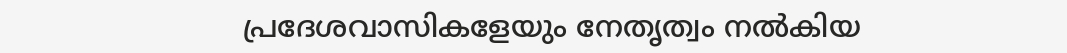പ്രദേശവാസികളേയും നേതൃത്വം നൽകിയ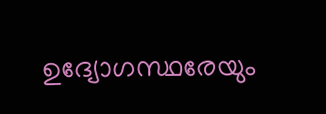ഉദ്യോഗസ്ഥരേയും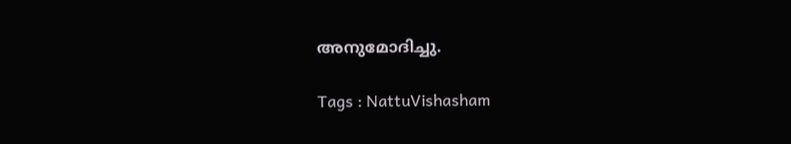അനുമോദിച്ചു.

Tags : NattuVishasham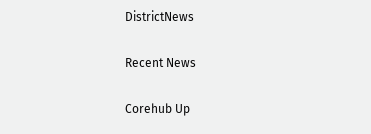DistrictNews

Recent News

Corehub Up